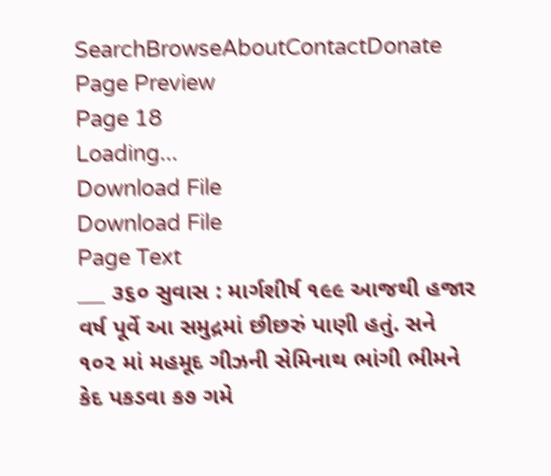SearchBrowseAboutContactDonate
Page Preview
Page 18
Loading...
Download File
Download File
Page Text
___ ૩૬૦ સુવાસ : માર્ગશીર્ષ ૧૯૯ આજથી હજાર વર્ષ પૂર્વે આ સમુદ્રમાં છીછરું પાણી હતું. સને ૧૦૨ માં મહમૂદ ગીઝની સેમિનાથ ભાંગી ભીમને કેદ પકડવા ક૭ ગમે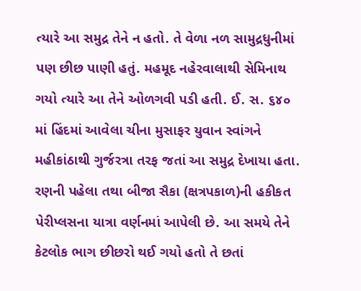ત્યારે આ સમુદ્ર તેને ન હતો. તે વેળા નળ સામુદ્રધુનીમાં પણ છીછ પાણી હતું. મહમૂદ નહેરવાલાથી સેમિનાથ ગયો ત્યારે આ તેને ઓળગવી પડી હતી. ઈ. સ. ૬૪૦ માં હિંદમાં આવેલા ચીના મુસાફર યુવાન સ્વાંગને મહીકાંઠાથી ગુર્જરત્રા તરફ જતાં આ સમુદ્ર દેખાયા હતા. રણની પહેલા તથા બીજા સૈકા (ક્ષત્રપકાળ)ની હકીકત પેરીપ્લસના યાત્રા વર્ણનમાં આપેલી છે. આ સમયે તેને કેટલોક ભાગ છીછરો થઈ ગયો હતો તે છતાં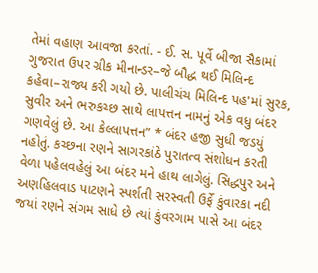તેમાં વહાણ આવજા કરતાં. - ઈ. સ. પૂર્વે બીજા સૈકામાં ગુજરાત ઉપર ગ્રીક મીનાન્ડર–જે બૌદ્ધ થઈ મિલિન્દ કહેવા–રાજ્ય કરી ગયો છે. પાલીચંચ મિલિન્દ પહ'માં સુરક, સુવીર અને ભરુકચ્છ સાથે લાપત્તન નામનું એક વધુ બંદર ગણવેલું છે. આ કેલ્લાપત્તન” * બંદર હજી સુધી જડયું નહોતું. કચ્છના રણને સાગરકાંઠે પુરાતત્વ સંશોધન કરતી વેળા પહેલવહેલું આ બંદર મને હાથ લાગેલું. સિદ્ધપુર અને અણહિલવાડ પાટણને સ્પર્શતી સરસ્વતી ઉર્ફે કુંવારકા નદી જયાં રણને સંગમ સાધે છે ત્યાં કુંવરગામ પાસે આ બંદર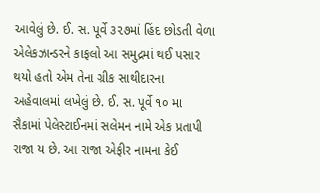આવેલું છે. ઈ. સ. પૂર્વે ૩૨૭માં હિંદ છોડતી વેળા એલેકઝાન્ડરને કાફલો આ સમુદ્રમાં થઈ પસાર થયો હતો એમ તેના ગ્રીક સાથીદારના અહેવાલમાં લખેલું છે. ઈ. સ. પૂર્વે ૧૦ મા સૈકામાં પેલેસ્ટાઈનમાં સલેમન નામે એક પ્રતાપી રાજા ય છે. આ રાજા એફીર નામના કેઈ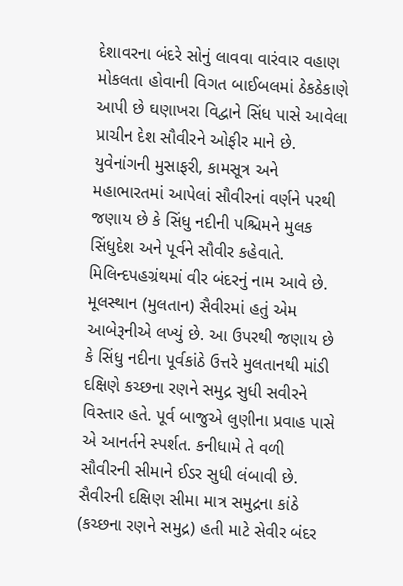દેશાવરના બંદરે સોનું લાવવા વારંવાર વહાણ મોકલતા હોવાની વિગત બાઈબલમાં ઠેકઠેકાણે આપી છે ઘણાખરા વિદ્વાને સિંધ પાસે આવેલા પ્રાચીન દેશ સૌવીરને ઓફીર માને છે. યુવેનાંગની મુસાફરી, કામસૂત્ર અને મહાભારતમાં આપેલાં સૌવીરનાં વર્ણને પરથી જણાય છે કે સિંધુ નદીની પશ્ચિમને મુલક સિંધુદેશ અને પૂર્વને સૌવીર કહેવાતે. મિલિન્દપહગ્રંથમાં વીર બંદરનું નામ આવે છે. મૂલસ્થાન (મુલતાન) સૈવીરમાં હતું એમ આબેરૂનીએ લખ્યું છે. આ ઉપરથી જણાય છે કે સિંધુ નદીના પૂર્વકાંઠે ઉત્તરે મુલતાનથી માંડી દક્ષિણે કચ્છના રણને સમુદ્ર સુધી સવીરને વિસ્તાર હતે. પૂર્વ બાજુએ લુણીના પ્રવાહ પાસે એ આનર્તને સ્પર્શત. કનીધામે તે વળી સૌવીરની સીમાને ઈડર સુધી લંબાવી છે. સૈવીરની દક્ષિણ સીમા માત્ર સમુદ્રના કાંઠે (કચ્છના રણને સમુદ્ર) હતી માટે સેવીર બંદર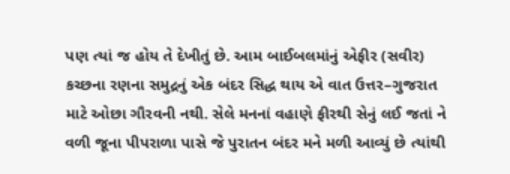પણ ત્યાં જ હોય તે દેખીતું છે. આમ બાઈબલમાંનું એફીર (સવીર) કચ્છના રણના સમુદ્રનું એક બંદર સિદ્ધ થાય એ વાત ઉત્તર–ગુજરાત માટે ઓછા ગૌરવની નથી. સેલે મનનાં વહાણે ફીરથી સેનું લઈ જતાં ને વળી જૂના પીપરાળા પાસે જે પુરાતન બંદર મને મળી આવ્યું છે ત્યાંથી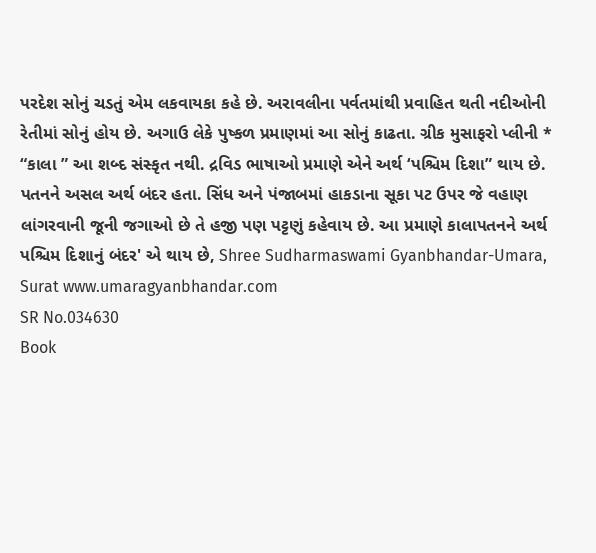પરદેશ સોનું ચડતું એમ લકવાયકા કહે છે. અરાવલીના પર્વતમાંથી પ્રવાહિત થતી નદીઓની રેતીમાં સોનું હોય છે. અગાઉ લેકે પુષ્કળ પ્રમાણમાં આ સોનું કાઢતા. ગ્રીક મુસાફરો પ્લીની * “કાલા ” આ શબ્દ સંસ્કૃત નથી. દ્રવિડ ભાષાઓ પ્રમાણે એને અર્થ ‘પશ્ચિમ દિશા” થાય છે. પતનને અસલ અર્થ બંદર હતા. સિંધ અને પંજાબમાં હાકડાના સૂકા પટ ઉપર જે વહાણ લાંગરવાની જૂની જગાઓ છે તે હજી પણ પટ્ટણું કહેવાય છે. આ પ્રમાણે કાલાપતનને અર્થ પશ્ચિમ દિશાનું બંદર' એ થાય છે, Shree Sudharmaswami Gyanbhandar-Umara, Surat www.umaragyanbhandar.com
SR No.034630
Book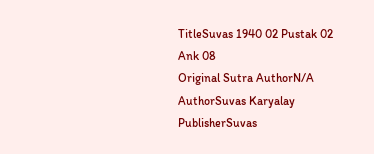TitleSuvas 1940 02 Pustak 02 Ank 08
Original Sutra AuthorN/A
AuthorSuvas Karyalay
PublisherSuvas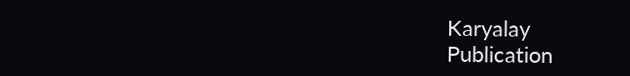Karyalay
Publication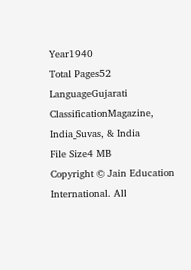Year1940
Total Pages52
LanguageGujarati
ClassificationMagazine, India_Suvas, & India
File Size4 MB
Copyright © Jain Education International. All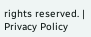rights reserved. | Privacy Policy